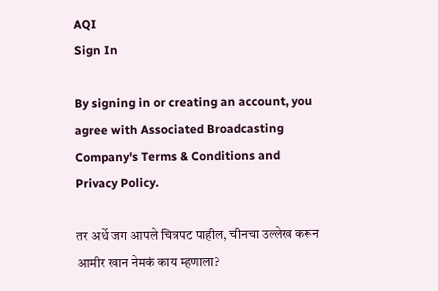AQI
Sign In

By signing in or creating an account, you agree with Associated Broadcasting Company's Terms & Conditions and Privacy Policy.

तर अर्धे जग आपले चित्रपट पाहील, चीनचा उल्लेख करून आमीर खान नेमकं काय म्हणाला?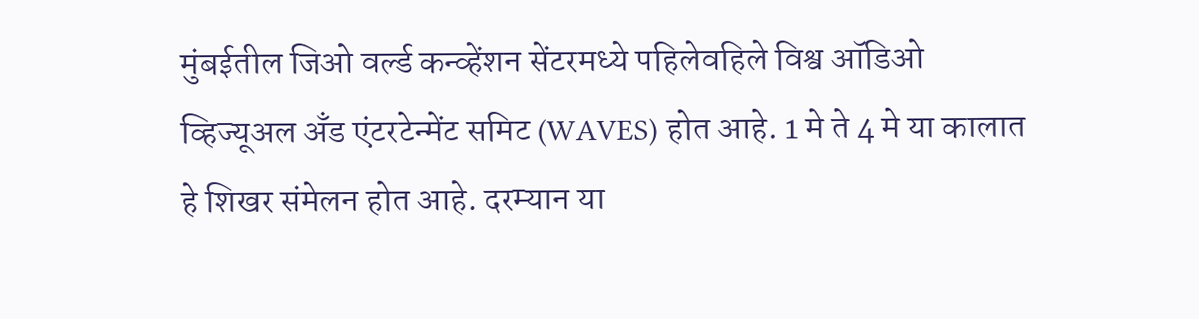मुंबईतील जिओ वर्ल्ड कन्व्हेंशन सेंटरमध्ये पहिलेवहिले विश्व ऑडिओ व्हिज्यूअल अँड एंटरटेन्मेंट समिट (WAVES) होत आहे. 1 मे ते 4 मे या कालात हे शिखर संमेलन होत आहे. दरम्यान या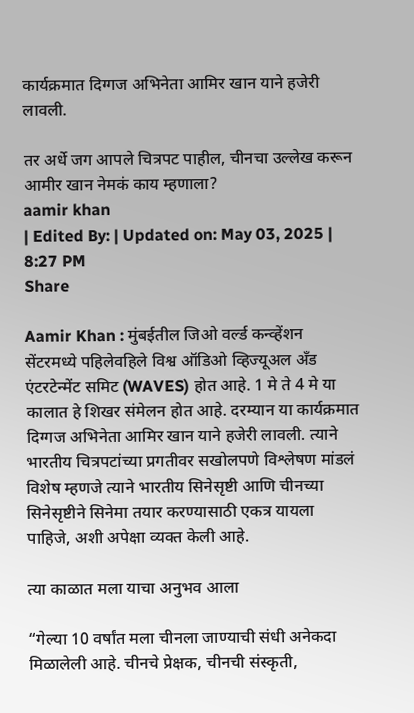कार्यक्रमात दिग्गज अभिनेता आमिर खान याने हजेरी लावली.

तर अर्धे जग आपले चित्रपट पाहील, चीनचा उल्लेख करून आमीर खान नेमकं काय म्हणाला?
aamir khan
| Edited By: | Updated on: May 03, 2025 | 8:27 PM
Share

Aamir Khan : मुंबईतील जिओ वर्ल्ड कन्व्हेंशन सेंटरमध्ये पहिलेवहिले विश्व ऑडिओ व्हिज्यूअल अँड एंटरटेन्मेंट समिट (WAVES) होत आहे. 1 मे ते 4 मे या कालात हे शिखर संमेलन होत आहे. दरम्यान या कार्यक्रमात दिग्गज अभिनेता आमिर खान याने हजेरी लावली. त्याने भारतीय चित्रपटांच्या प्रगतीवर सखोलपणे विश्लेषण मांडलं विशेष म्हणजे त्याने भारतीय सिनेसृष्टी आणि चीनच्या सिनेसृष्टीने सिनेमा तयार करण्यासाठी एकत्र यायला पाहिजे, अशी अपेक्षा व्यक्त केली आहे.

त्या काळात मला याचा अनुभव आला

“गेल्या 10 वर्षांत मला चीनला जाण्याची संधी अनेकदा मिळालेली आहे. चीनचे प्रेक्षक, चीनची संस्कृती,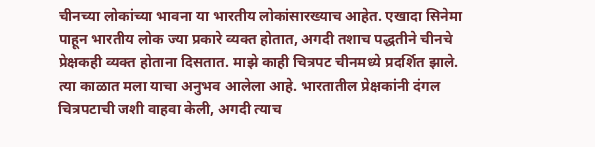चीनच्या लोकांच्या भावना या भारतीय लोकांसारख्याच आहेत. एखादा सिनेमा पाहून भारतीय लोक ज्या प्रकारे व्यक्त होतात, अगदी तशाच पद्धतीने चीनचे प्रेक्षकही व्यक्त होताना दिसतात. माझे काही चित्रपट चीनमध्ये प्रदर्शित झाले. त्या काळात मला याचा अनुभव आलेला आहे. भारतातील प्रेक्षकांनी दंगल चित्रपटाची जशी वाहवा केली, अगदी त्याच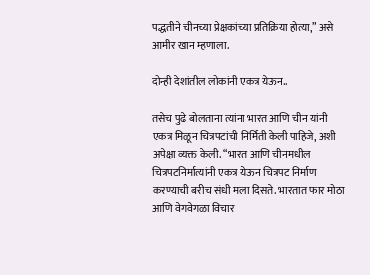पद्धतीने चीनच्या प्रेक्षकांच्या प्रतिक्रिया होत्या,” असे आमीर खान म्हणाला.

दोन्ही देशांतील लोकांनी एकत्र येऊन..

तसेच पुढे बोलताना त्यांना भारत आणि चीन यांनी एकत्र मिळून चित्रपटांची निर्मिती केली पाहिजे, अशी अपेक्षा व्यक्त केली. “भारत आणि चीनमधील चित्रपटनिर्मात्यांनी एकत्र येऊन चित्रपट निर्माण करण्याची बरीच संधी मला दिसते. भारतात फार मोठा आणि वेगवेगळा विचार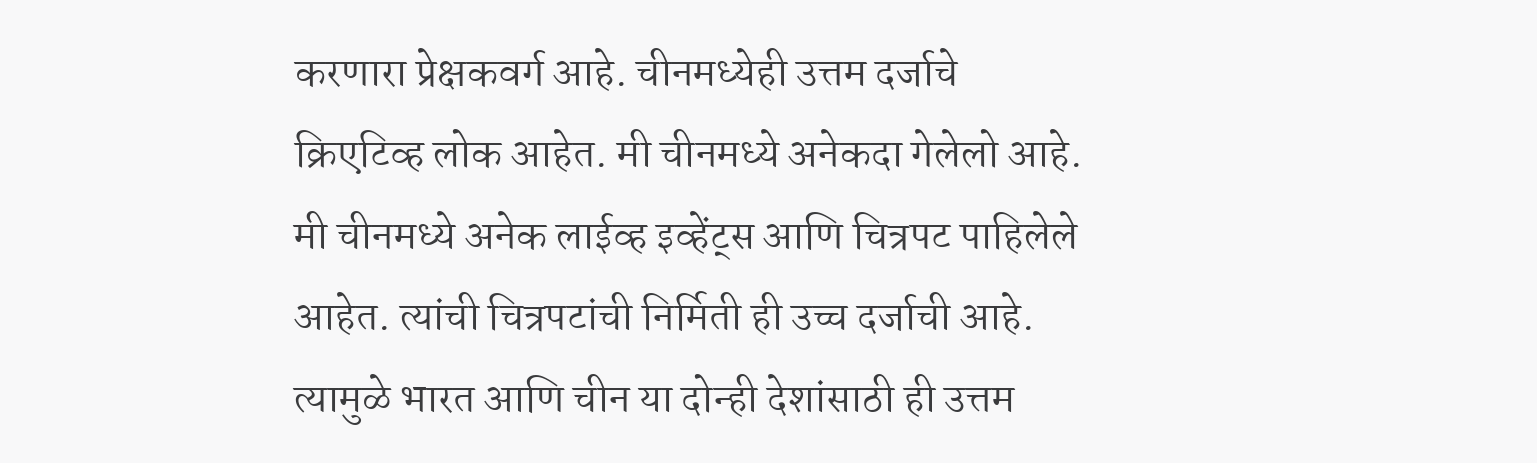करणारा प्रेक्षकवर्ग आहे. चीनमध्येही उत्तम दर्जाचे क्रिएटिव्ह लोक आहेत. मी चीनमध्ये अनेकदा गेलेलो आहे. मी चीनमध्ये अनेक लाईव्ह इव्हेंट्स आणि चित्रपट पाहिलेले आहेत. त्यांची चित्रपटांची निर्मिती ही उच्च दर्जाची आहे. त्यामुळे भारत आणि चीन या दोन्ही देशांसाठी ही उत्तम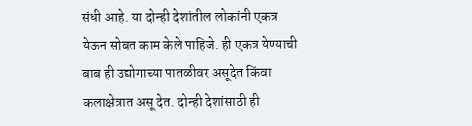संधी आहे. या दोन्ही देशांतील लोकांनी एकत्र येऊन सोबत काम केले पाहिजे. ही एकत्र येण्याची बाब ही उद्योगाच्या पातळीवर असूदेत किंवा कलाक्षेत्रात असू देत. दोन्ही देशांसाठी ही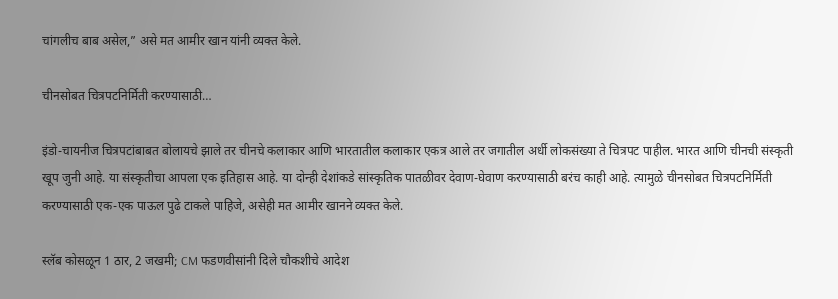चांगलीच बाब असेल,” असे मत आमीर खान यांनी व्यक्त केले.

चीनसोबत चित्रपटनिर्मिती करण्यासाठी…

इंडो-चायनीज चित्रपटांबाबत बोलायचे झाले तर चीनचे कलाकार आणि भारतातील कलाकार एकत्र आले तर जगातील अर्धी लोकसंख्या ते चित्रपट पाहील. भारत आणि चीनची संस्कृती खूप जुनी आहे. या संस्कृतीचा आपला एक इतिहास आहे. या दोन्ही देशांकडे सांस्कृतिक पातळीवर देवाण-घेवाण करण्यासाठी बरंच काही आहे. त्यामुळे चीनसोबत चित्रपटनिर्मिती करण्यासाठी एक-एक पाऊल पुढे टाकले पाहिजे, असेही मत आमीर खानने व्यक्त केले.

स्लॅब कोसळून 1 ठार, 2 जखमी; CM फडणवीसांनी दिले चौकशीचे आदेश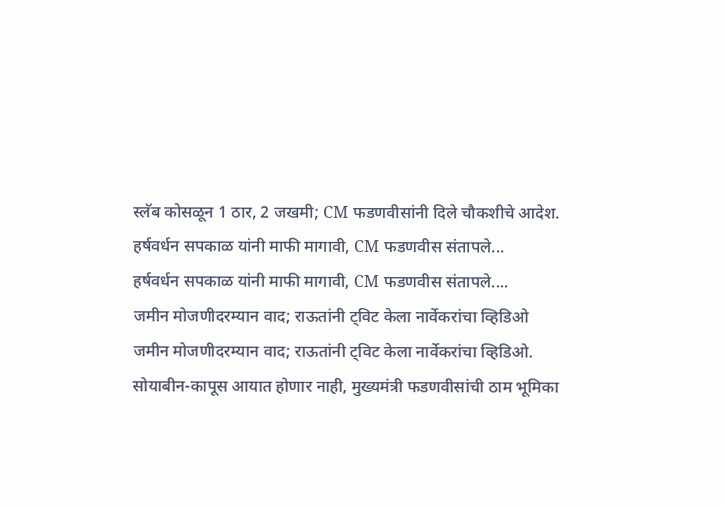स्लॅब कोसळून 1 ठार, 2 जखमी; CM फडणवीसांनी दिले चौकशीचे आदेश.
हर्षवर्धन सपकाळ यांनी माफी मागावी, CM फडणवीस संतापले...
हर्षवर्धन सपकाळ यांनी माफी मागावी, CM फडणवीस संतापले....
जमीन मोजणीदरम्यान वाद; राऊतांनी ट्विट केला नार्वेकरांचा व्हिडिओ
जमीन मोजणीदरम्यान वाद; राऊतांनी ट्विट केला नार्वेकरांचा व्हिडिओ.
सोयाबीन-कापूस आयात होणार नाही, मुख्यमंत्री फडणवीसांची ठाम भूमिका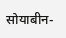सोयाबीन-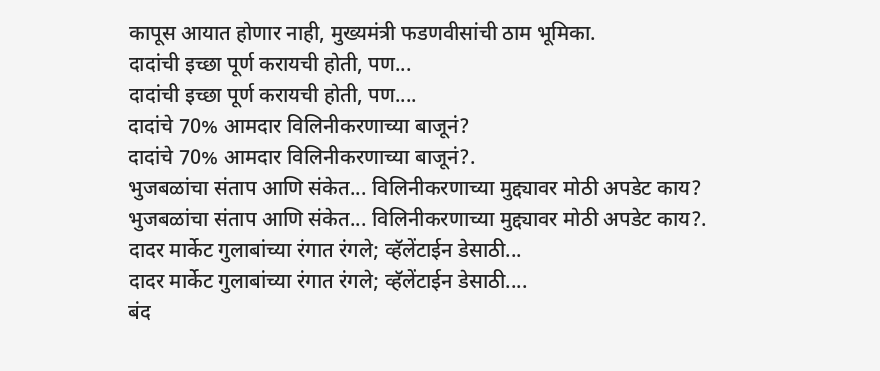कापूस आयात होणार नाही, मुख्यमंत्री फडणवीसांची ठाम भूमिका.
दादांची इच्छा पूर्ण करायची होती, पण...
दादांची इच्छा पूर्ण करायची होती, पण....
दादांचे 70% आमदार विलिनीकरणाच्या बाजूनं?
दादांचे 70% आमदार विलिनीकरणाच्या बाजूनं?.
भुजबळांचा संताप आणि संकेत... विलिनीकरणाच्या मुद्द्यावर मोठी अपडेट काय?
भुजबळांचा संताप आणि संकेत... विलिनीकरणाच्या मुद्द्यावर मोठी अपडेट काय?.
दादर मार्केट गुलाबांच्या रंगात रंगले; व्हॅलेंटाईन डेसाठी...
दादर मार्केट गुलाबांच्या रंगात रंगले; व्हॅलेंटाईन डेसाठी....
बंद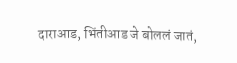दाराआड, भिंतीआड जे बोललं जातं,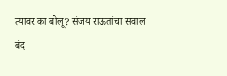त्यावर का बोलू? संजय राऊतांचा सवाल
बंद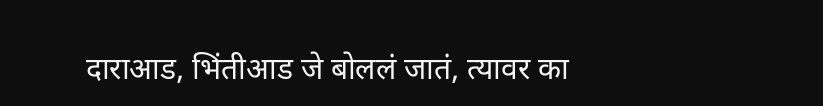दाराआड, भिंतीआड जे बोललं जातं, त्यावर का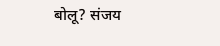बोलू? संजय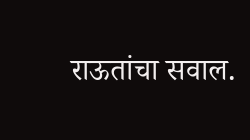राऊतांचा सवाल.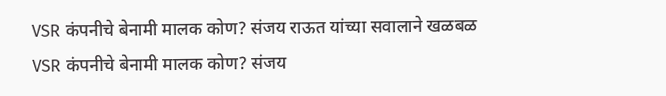VSR कंपनीचे बेनामी मालक कोण? संजय राऊत यांच्या सवालाने खळबळ
VSR कंपनीचे बेनामी मालक कोण? संजय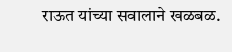राऊत यांच्या सवालाने खळबळ.